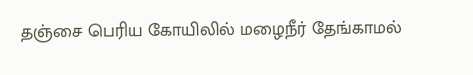தஞ்சை பெரிய கோயிலில் மழைநீர் தேங்காமல்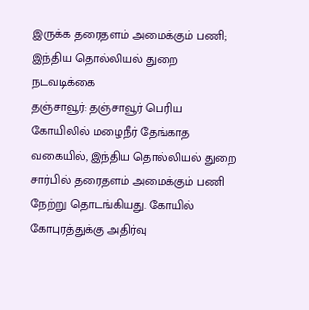இருக்க தரைதளம் அமைக்கும் பணி; இந்திய தொல்லியல் துறை நடவடிக்கை
தஞ்சாவூர்: தஞ்சாவூர் பெரிய கோயிலில் மழைநீர் தேங்காத வகையில், இந்திய தொல்லியல் துறை சார்பில் தரைதளம் அமைக்கும் பணி நேற்று தொடங்கியது. கோயில் கோபுரத்துக்கு அதிர்வு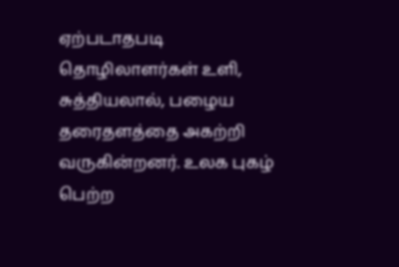ஏற்படாதபடி தொழிலாளர்கள் உளி, சுத்தியலால், பழைய தரைதளத்தை அகற்றி வருகின்றனர். உலக புகழ் பெற்ற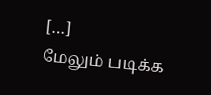[…]
மேலும் படிக்க